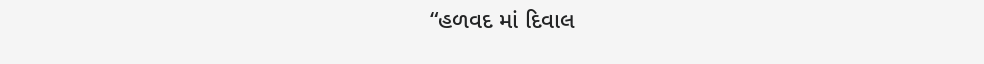“હળવદ માં દિવાલ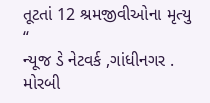તૂટતાં 12 શ્રમજીવીઓના મૃત્યુ “
ન્યૂજ ડે નેટવર્ક ,ગાંધીનગર . મોરબી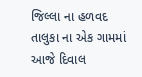જિલ્લા ના હળવદ તાલુકા ના એક ગામમાં આજે દિવાલ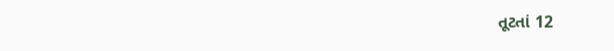તૂટતાં 12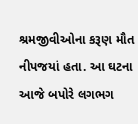શ્રમજીવીઓના કરૂણ મૌત નીપજયાં હતા. આ ઘટના આજે બપોરે લગભગ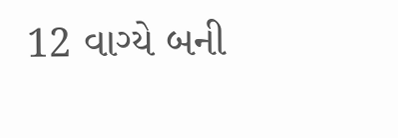12 વાગ્યે બની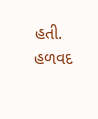હતી. હળવદ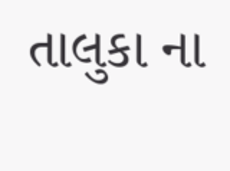તાલુકા ના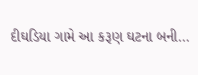દીઘડિયા ગામે આ કરૂણ ઘટના બની…